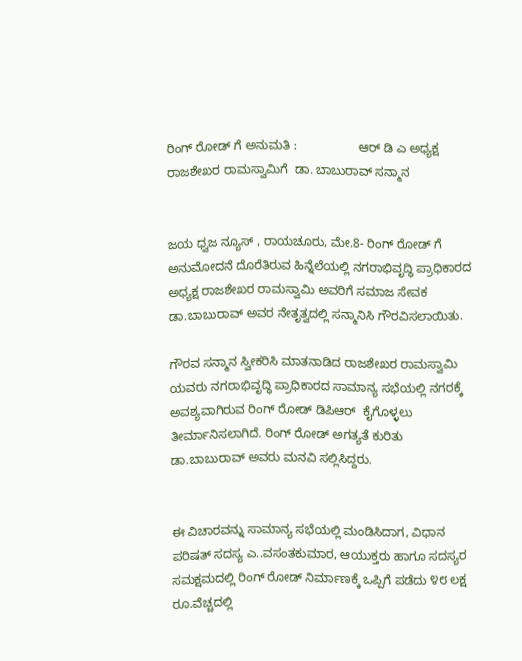ರಿಂಗ್ ರೋಡ್ ಗೆ ಅನುಮತಿ :                  ಆರ್ ಡಿ ಎ ಅಧ್ಯಕ್ಷ       ರಾಜಶೇಖರ ರಾಮಸ್ವಾಮಿಗೆ  ಡಾ. ಬಾಬುರಾವ್ ಸನ್ಮಾನ


ಜಯ ಧ್ವಜ ನ್ಯೂಸ್ , ರಾಯಚೂರು, ಮೇ.8- ರಿಂಗ್ ರೋಡ್ ಗೆ ಅನುಮೋದನೆ ದೊರೆತಿರುವ ಹಿನ್ನೆಲೆಯಲ್ಲಿ ನಗರಾಭಿವೃದ್ಧಿ ಪ್ರಾಧಿಕಾರದ ಅಧ್ಯಕ್ಷ ರಾಜಶೇಖರ ರಾಮಸ್ವಾಮಿ ಅವರಿಗೆ ಸಮಾಜ ಸೇವಕ ಡಾ.ಬಾಬುರಾವ್ ಅವರ ನೇತೃತ್ವದಲ್ಲಿ ಸನ್ಮಾನಿಸಿ ಗೌರವಿಸಲಾಯಿತು.

ಗೌರವ ‌ಸನ್ಮಾನ ಸ್ವೀಕರಿಸಿ ಮಾತನಾಡಿದ ರಾಜಶೇಖರ ರಾಮಸ್ವಾಮಿ ಯವರು ನಗರಾಭಿವೃದ್ಧಿ ಪ್ರಾಧಿಕಾರದ ‌ಸಾಮಾನ್ಯ ಸಭೆಯಲ್ಲಿ ನಗರಕ್ಕೆ ಅವಶ್ಯವಾಗಿರುವ ರಿಂಗ್ ರೋಡ್ ಡಿಪಿಆರ್  ಕೈಗೊಳ್ಳಲು ತೀರ್ಮಾನಿಸಲಾಗಿದೆ. ರಿಂಗ್ ರೋಡ್ ಅಗತ್ಯತೆ ಕುರಿತು ಡಾ.ಬಾಬುರಾವ್ ಅವರು ಮನವಿ ಸಲ್ಲಿಸಿದ್ದರು.


ಈ ವಿಚಾರವನ್ನು ಸಾಮಾನ್ಯ ಸಭೆಯಲ್ಲಿ ಮಂಡಿಸಿದಾಗ, ವಿಧಾನ ಪರಿಷತ್ ಸದಸ್ಯ ಎ..ವಸಂತಕುಮಾರ, ಆಯುಕ್ತರು ಹಾಗೂ ಸದಸ್ಯರ ಸಮಕ್ಷಮದಲ್ಲಿ ರಿಂಗ್ ರೋಡ್ ನಿರ್ಮಾಣಕ್ಕೆ ಒಪ್ಪಿಗೆ ಪಡೆದು ೪೮ ಲಕ್ಷ ರೂ.ವೆಚ್ಚದಲ್ಲಿ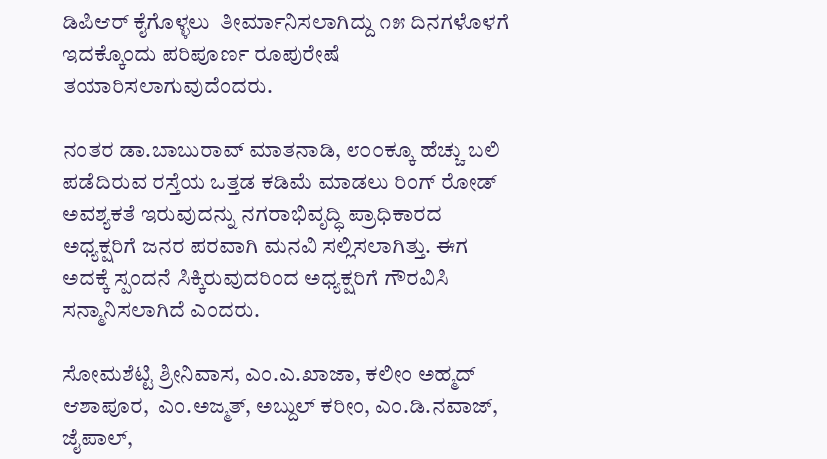ಡಿಪಿಆರ್ ಕೈಗೊಳ್ಳಲು  ತೀರ್ಮಾನಿಸಲಾಗಿದ್ದು ೧೫ ದಿನಗಳೊಳಗೆ ಇದಕ್ಕೊಂದು ಪರಿಪೂರ್ಣ ರೂಪುರೇಷೆ ತಯಾರಿಸಲಾಗುವುದೆಂದರು.

ನಂತರ ಡಾ.ಬಾಬುರಾವ್ ಮಾತನಾಡಿ, ೮೦೦ಕ್ಕೂ ಹೆಚ್ಚು ಬಲಿ ಪಡೆದಿರುವ ರಸ್ತೆಯ ಒತ್ತಡ ಕಡಿಮೆ ಮಾಡಲು ರಿಂಗ್ ರೋಡ್ ಅವಶ್ಯಕತೆ ಇರುವುದನ್ನು ನಗರಾಭಿವೃದ್ಧಿ ಪ್ರಾಧಿಕಾರದ ಅಧ್ಯಕ್ಷರಿಗೆ ಜನರ ಪರವಾಗಿ ಮನವಿ ಸಲ್ಲಿಸಲಾಗಿತ್ತು. ಈಗ ಅದಕ್ಕೆ ಸ್ಪಂದನೆ ಸಿಕ್ಕಿರುವುದರಿಂದ ಅಧ್ಯಕ್ಷರಿಗೆ ಗೌರವಿಸಿ ಸನ್ಮಾನಿಸಲಾಗಿದೆ ಎಂದರು.

ಸೋಮಶೆಟ್ಟಿ ಶ್ರೀನಿವಾಸ, ಎಂ.ಎ.ಖಾಜಾ, ಕಲೀಂ ಅಹ್ಮದ್ ಆಶಾಪೂರ,  ಎಂ.ಅಜ್ಮತ್, ಅಬ್ದುಲ್ ಕರೀಂ, ಎಂ.ಡಿ.ನವಾಜ್, ಜೈಪಾಲ್,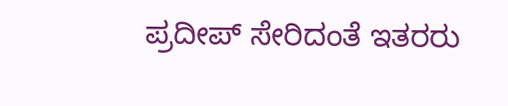ಪ್ರದೀಪ್ ಸೇರಿದಂತೆ ಇತರರು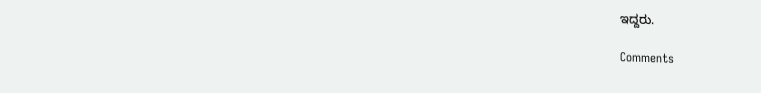ಇದ್ದರು.

Comments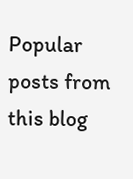Popular posts from this blog